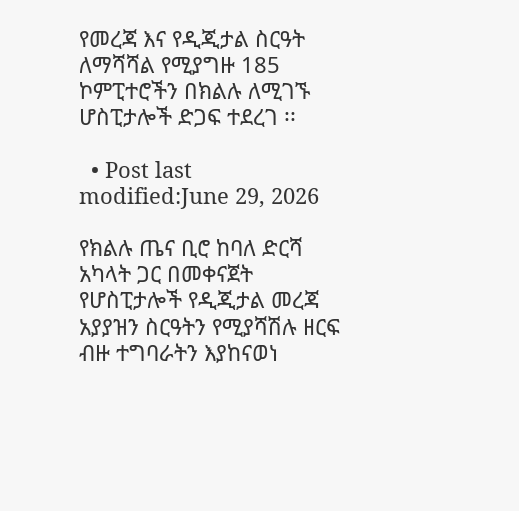የመረጃ እና የዲጂታል ስርዓት ለማሻሻል የሚያግዙ 185 ኮምፒተሮችን በክልሉ ለሚገኙ ሆስፒታሎች ድጋፍ ተደረገ ፡፡

  • Post last modified:June 29, 2026

የክልሉ ጤና ቢሮ ከባለ ድርሻ አካላት ጋር በመቀናጀት የሆስፒታሎች የዲጂታል መረጃ አያያዝን ስርዓትን የሚያሻሽሉ ዘርፍ ብዙ ተግባራትን እያከናወነ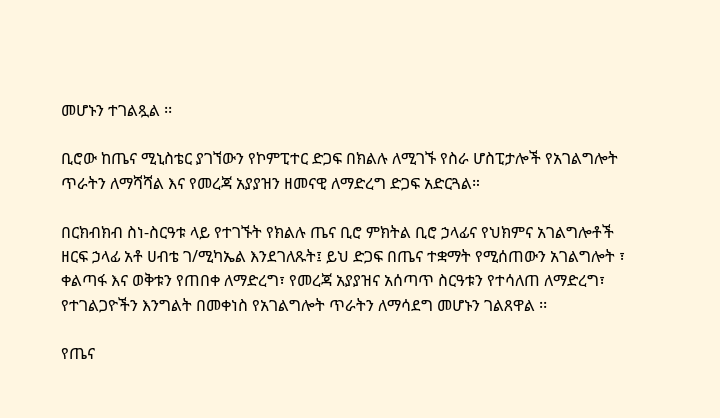መሆኑን ተገልጿል ፡፡

ቢሮው ከጤና ሚኒስቴር ያገኘውን የኮምፒተር ድጋፍ በክልሉ ለሚገኙ የስራ ሆስፒታሎች የአገልግሎት ጥራትን ለማሻሻል እና የመረጃ አያያዝን ዘመናዊ ለማድረግ ድጋፍ አድርጓል።

በርክብክብ ስነ-ስርዓቱ ላይ የተገኙት የክልሉ ጤና ቢሮ ምክትል ቢሮ ኃላፊና የህክምና አገልግሎቶች ዘርፍ ኃላፊ አቶ ሀብቴ ገ/ሚካኤል እንደገለጹት፤ ይህ ድጋፍ በጤና ተቋማት የሚሰጠውን አገልግሎት ፣ ቀልጣፋ እና ወቅቱን የጠበቀ ለማድረግ፣ የመረጃ አያያዝና አሰጣጥ ስርዓቱን የተሳለጠ ለማድረግ፣ የተገልጋዮችን እንግልት በመቀነስ የአገልግሎት ጥራትን ለማሳደግ መሆኑን ገልጸዋል ፡፡

የጤና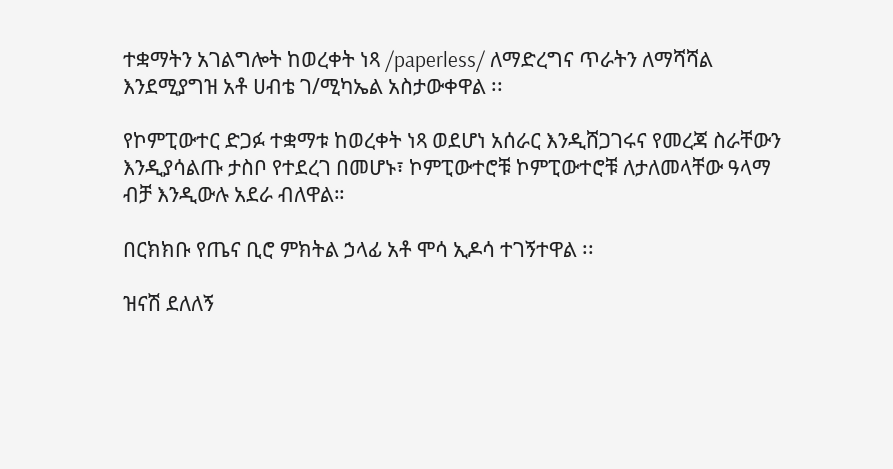ተቋማትን አገልግሎት ከወረቀት ነጻ /paperless/ ለማድረግና ጥራትን ለማሻሻል እንደሚያግዝ አቶ ሀብቴ ገ/ሚካኤል አስታውቀዋል ፡፡

የኮምፒውተር ድጋፉ ተቋማቱ ከወረቀት ነጻ ወደሆነ አሰራር እንዲሸጋገሩና የመረጃ ስራቸውን እንዲያሳልጡ ታስቦ የተደረገ በመሆኑ፣ ኮምፒውተሮቹ ኮምፒውተሮቹ ለታለመላቸው ዓላማ ብቻ እንዲውሉ አደራ ብለዋል።

በርክክቡ የጤና ቢሮ ምክትል ኃላፊ አቶ ሞሳ ኢዶሳ ተገኝተዋል ፡፡

ዝናሽ ደለለኝ